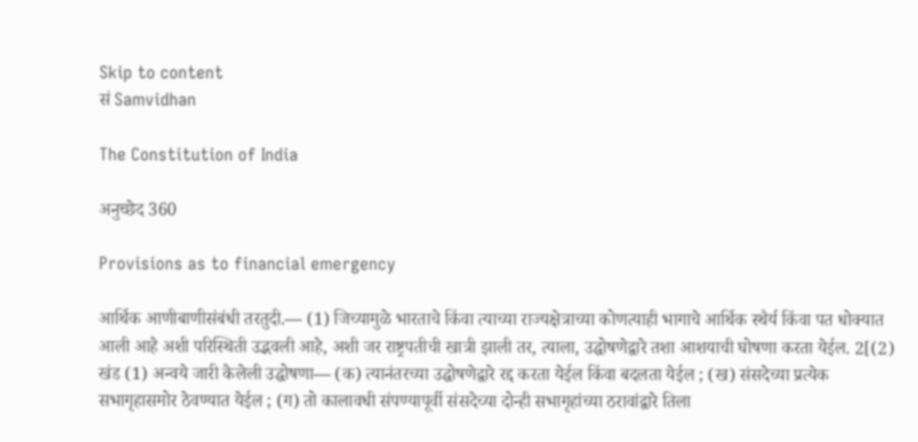Skip to content
सं Samvidhan

The Constitution of India

अनुच्छेद 360

Provisions as to financial emergency

आर्थिक आणीबाणीसंबंधी तरतुदी.— (1) जिच्यामुळे भारताचे किंवा त्याच्या राज्यक्षेत्राच्या कोणत्याही भागाचे आर्थिक स्थैर्य किंवा पत धोक्यात आली आहे अशी परिस्थिती उद्भवली आहे, अशी जर राष्ट्रपतीची खात्री झाली तर, त्याला, उद्घोषणेद्वारे तशा आशयाची घोषणा करता येईल. 2[(2) खंड (1) अन्वये जारी केलेली उद्घोषणा— (क) त्यानंतरच्या उद्घोषणेद्वारे रद्द करता येईल किंवा बदलता येईल ; (ख) संसदेच्या प्रत्येक सभागृहासमोर ठेवण्यात येईल ; (ग) तो कालावधी संपण्यापूर्वी संसदेच्या दोन्ही सभागृहांच्या ठरावांद्वारे तिला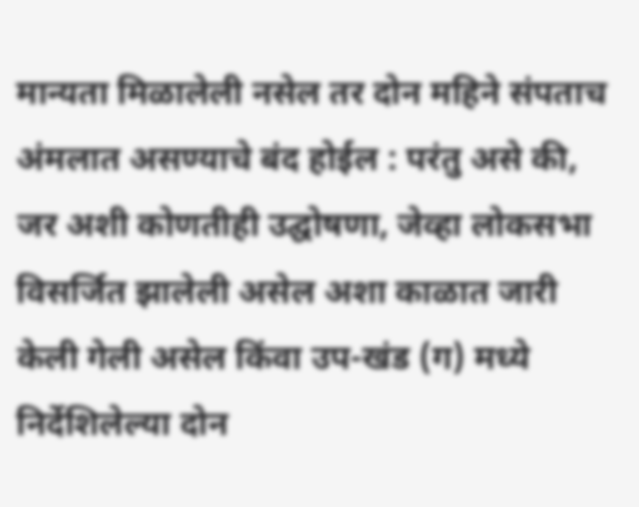मान्यता मिळालेली नसेल तर दोन महिने संपताच अंमलात असण्याचे बंद होईल : परंतु असे की, जर अशी कोणतीही उद्घोषणा, जेव्हा लोकसभा विसर्जित झालेली असेल अशा काळात जारी केली गेली असेल किंवा उप-खंड (ग) मध्ये निर्देशिलेल्या दोन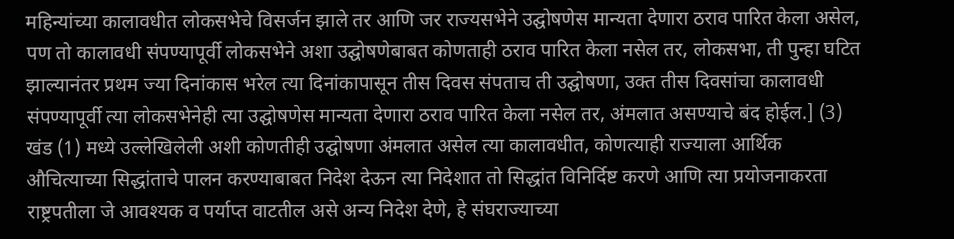महिन्यांच्या कालावधीत लोकसभेचे विसर्जन झाले तर आणि जर राज्यसभेने उद्घोषणेस मान्यता देणारा ठराव पारित केला असेल, पण तो कालावधी संपण्यापूर्वी लोकसभेने अशा उद्घोषणेबाबत कोणताही ठराव पारित केला नसेल तर, लोकसभा, ती पुन्हा घटित झाल्यानंतर प्रथम ज्या दिनांकास भरेल त्या दिनांकापासून तीस दिवस संपताच ती उद्घोषणा, उक्त तीस दिवसांचा कालावधी संपण्यापूर्वी त्या लोकसभेनेही त्या उद्घोषणेस मान्यता देणारा ठराव पारित केला नसेल तर, अंमलात असण्याचे बंद होईल.] (3) खंड (1) मध्ये उल्लेखिलेली अशी कोणतीही उद्घोषणा अंमलात असेल त्या कालावधीत, कोणत्याही राज्याला आर्थिक औचित्याच्या सिद्धांताचे पालन करण्याबाबत निदेश देऊन त्या निदेशात तो सिद्धांत विनिर्दिष्ट करणे आणि त्या प्रयोजनाकरता राष्ट्रपतीला जे आवश्यक व पर्याप्त वाटतील असे अन्य निदेश देणे, हे संघराज्याच्या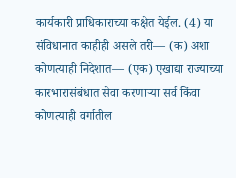कार्यकारी प्राधिकाराच्या कक्षेत येईल. (4) या संविधानात काहीही असले तरी— (क) अशा कोणत्याही निदेशात— (एक) एखाद्या राज्याच्या कारभारासंबंधात सेवा करणाऱ्या सर्व किंवा कोणत्याही वर्गातील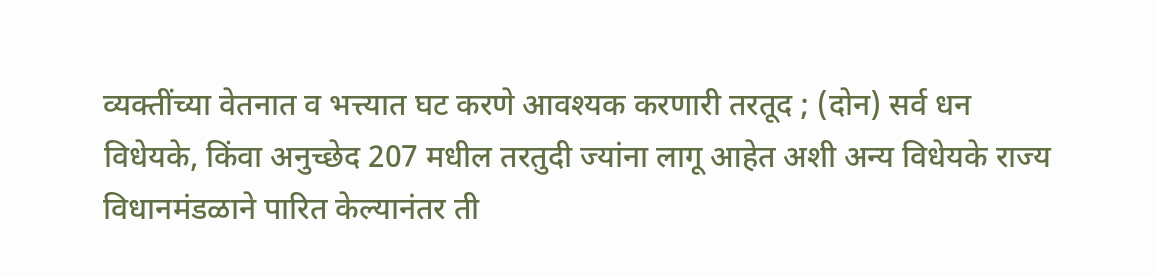व्यक्तींच्या वेतनात व भत्त्यात घट करणे आवश्यक करणारी तरतूद ; (दोन) सर्व धन विधेयके, किंवा अनुच्छेद 207 मधील तरतुदी ज्यांना लागू आहेत अशी अन्य विधेयके राज्य विधानमंडळाने पारित केल्यानंतर ती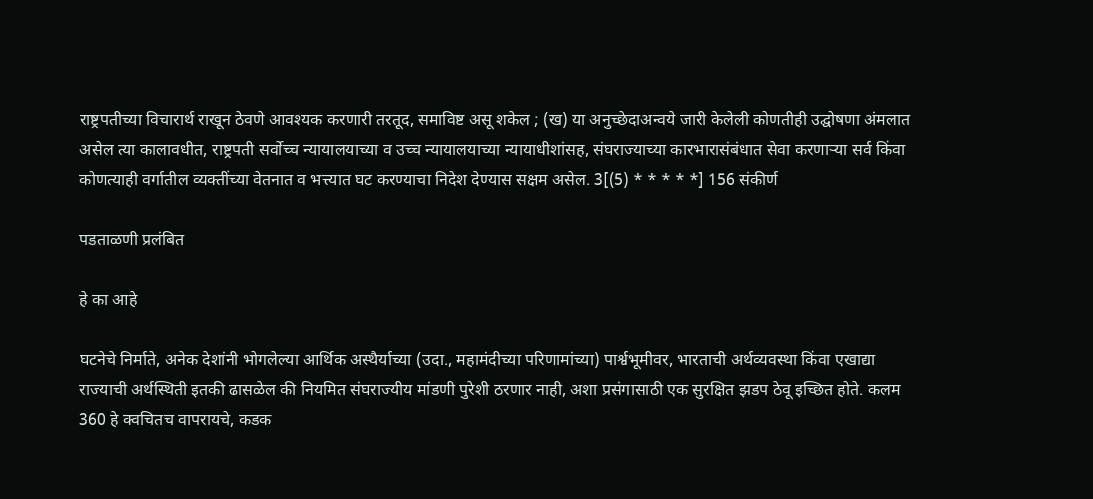राष्ट्रपतीच्या विचारार्थ राखून ठेवणे आवश्यक करणारी तरतूद, समाविष्ट असू शकेल ; (ख) या अनुच्छेदाअन्वये जारी केलेली कोणतीही उद्घोषणा अंमलात असेल त्या कालावधीत, राष्ट्रपती सर्वोच्च न्यायालयाच्या व उच्च न्यायालयाच्या न्यायाधीशांसह, संघराज्याच्या कारभारासंबंधात सेवा करणाऱ्या सर्व किंवा कोणत्याही वर्गातील व्यक्तींच्या वेतनात व भत्त्यात घट करण्याचा निदेश देण्यास सक्षम असेल. 3[(5) * * * * *] 156 संकीर्ण

पडताळणी प्रलंबित

हे का आहे

घटनेचे निर्माते, अनेक देशांनी भोगलेल्या आर्थिक अस्थैर्याच्या (उदा., महामंदीच्या परिणामांच्या) पार्श्वभूमीवर, भारताची अर्थव्यवस्था किंवा एखाद्या राज्याची अर्थस्थिती इतकी ढासळेल की नियमित संघराज्यीय मांडणी पुरेशी ठरणार नाही, अशा प्रसंगासाठी एक सुरक्षित झडप ठेवू इच्छित होते. कलम 360 हे क्वचितच वापरायचे, कडक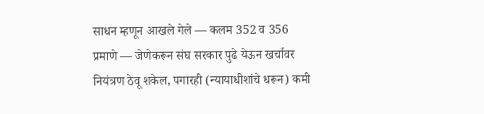साधन म्हणून आखले गेले — कलम 352 व 356 प्रमाणे — जेणेकरून संघ सरकार पुढे येऊन खर्चावर नियंत्रण ठेवू शकेल, पगारही (न्यायाधीशांचे धरून) कमी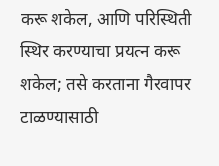करू शकेल, आणि परिस्थिती स्थिर करण्याचा प्रयत्न करू शकेल; तसे करताना गैरवापर टाळण्यासाठी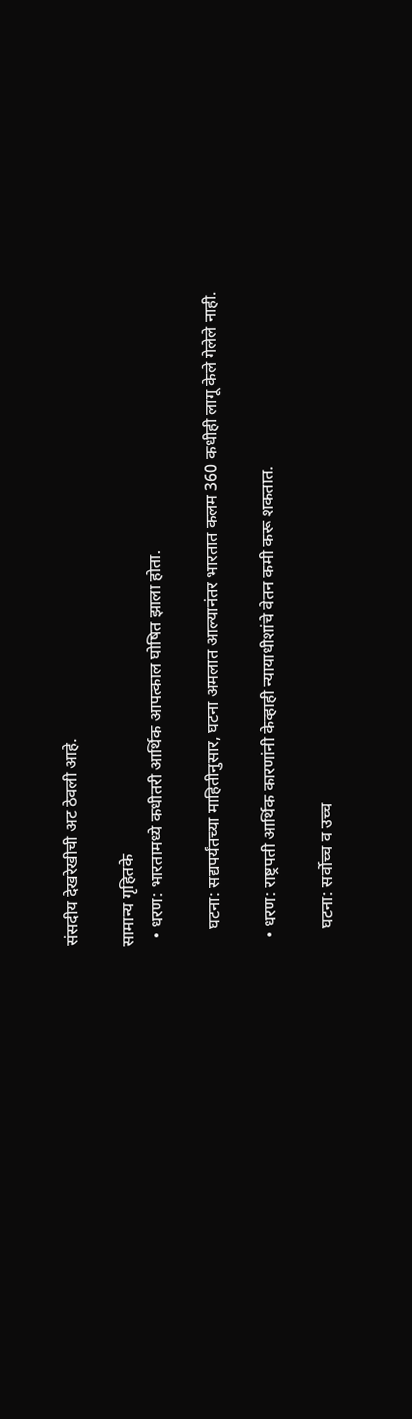संसदीय देखरेखीची अट ठेवली आहे.

सामान्य गृहितके
  • धरण: भारतामध्ये कधीतरी आर्थिक आपत्काल घोषित झाला होता.

    घटना: सद्यपर्यंतच्या माहितीनुसार, घटना अमलात आल्यानंतर भारतात कलम 360 कधीही लागू केले गेलेले नाही.

  • धरण: राष्ट्रपती आर्थिक कारणांनी केव्हाही न्यायाधीशांचे वेतन कमी करू शकतात.

    घटना: सर्वोच्च व उच्च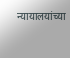न्यायालयांच्या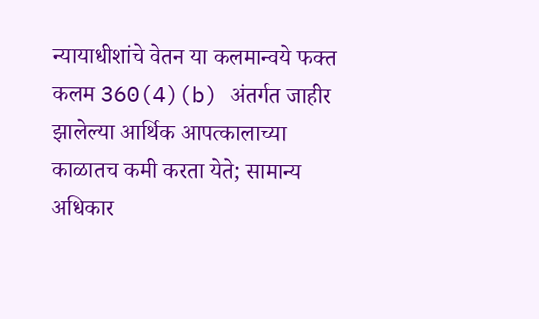न्यायाधीशांचे वेतन या कलमान्वये फक्त कलम 360(4)(b) अंतर्गत जाहीर झालेल्या आर्थिक आपत्कालाच्या काळातच कमी करता येते; सामान्य अधिकार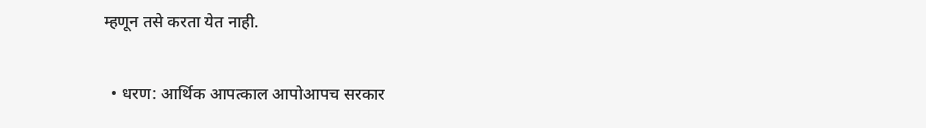म्हणून तसे करता येत नाही.

  • धरण: आर्थिक आपत्काल आपोआपच सरकार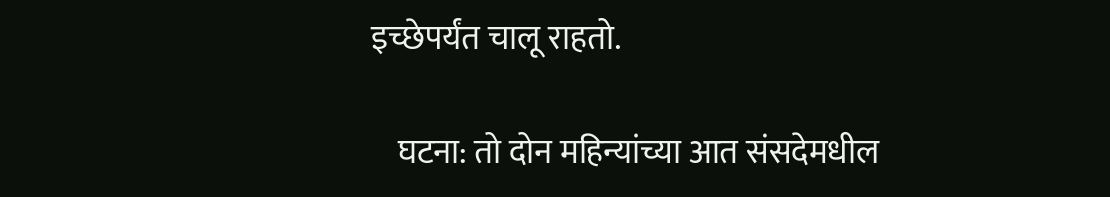इच्छेपर्यंत चालू राहतो.

    घटना: तो दोन महिन्यांच्या आत संसदेमधील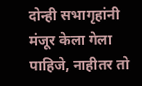दोन्ही सभागृहांनी मंजूर केला गेला पाहिजे, नाहीतर तो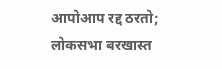आपोआप रद्द ठरतो; लोकसभा बरखास्त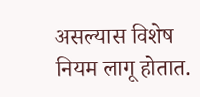असल्यास विशेष नियम लागू होतात.